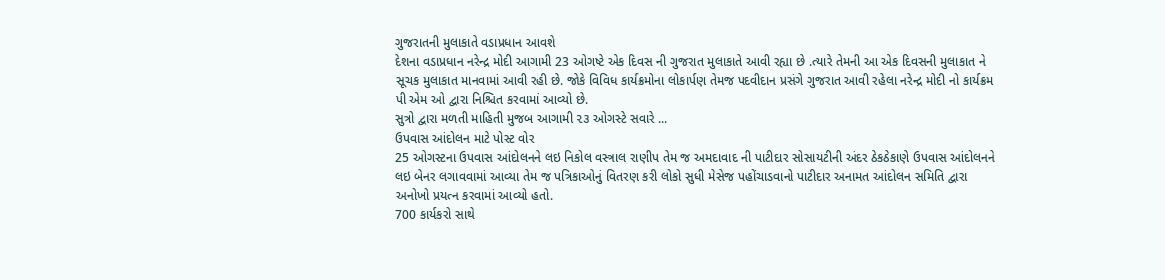ગુજરાતની મુલાકાતે વડાપ્રધાન આવશે
દેશના વડાપ્રધાન નરેન્દ્ર મોદી આગામી 23 ઓગષ્ટે એક દિવસ ની ગુજરાત મુલાકાતે આવી રહ્યા છે .ત્યારે તેમની આ એક દિવસની મુલાકાત ને સૂચક મુલાકાત માનવામાં આવી રહી છે. જોકે વિવિધ કાર્યક્રમોના લોકાર્પણ તેમજ પદવીદાન પ્રસંગે ગુજરાત આવી રહેલા નરેન્દ્ર મોદી નો કાર્યક્રમ પી એમ ઓ દ્વારા નિશ્ચિત કરવામાં આવ્યો છે.
સુત્રો દ્વારા મળતી માહિતી મુજબ આગામી ૨૩ ઓગસ્ટે સવારે ...
ઉપવાસ આંદોલન માટે પોસ્ટ વોર
25 ઓગસ્ટના ઉપવાસ આંદોલનને લઇ નિકોલ વસ્ત્રાલ રાણીપ તેમ જ અમદાવાદ ની પાટીદાર સોસાયટીની અંદર ઠેકઠેકાણે ઉપવાસ આંદોલનને લઇ બેનર લગાવવામાં આવ્યા તેમ જ પત્રિકાઓનું વિતરણ કરી લોકો સુધી મેસેજ પહોંચાડવાનો પાટીદાર અનામત આંદોલન સમિતિ દ્વારા અનોખો પ્રયત્ન કરવામાં આવ્યો હતો.
700 કાર્યકરો સાથે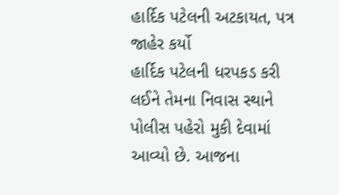હાર્દિક પટેલની અટકાયત, પત્ર જાહેર કર્યો
હાર્દિક પટેલની ધરપકડ કરી લઈને તેમના નિવાસ સ્થાને પોલીસ પહેરો મુકી દેવામાં આવ્યો છે. આજના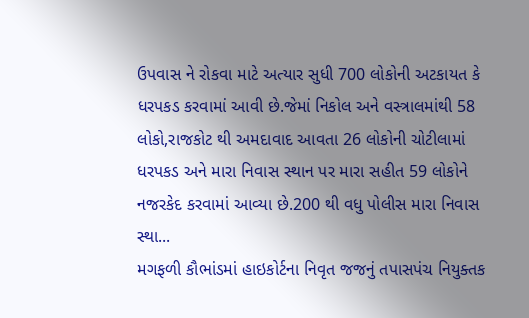ઉપવાસ ને રોકવા માટે અત્યાર સુધી 700 લોકોની અટકાયત કે ધરપકડ કરવામાં આવી છે.જેમાં નિકોલ અને વસ્ત્રાલમાંથી 58 લોકો,રાજકોટ થી અમદાવાદ આવતા 26 લોકોની ચોટીલામાં ધરપકડ અને મારા નિવાસ સ્થાન પર મારા સહીત 59 લોકોને નજરકેદ કરવામાં આવ્યા છે.200 થી વધુ પોલીસ મારા નિવાસ સ્થા...
મગફળી કૌભાંડમાં હાઇકોર્ટના નિવૃત જજનું તપાસપંચ નિયુક્તક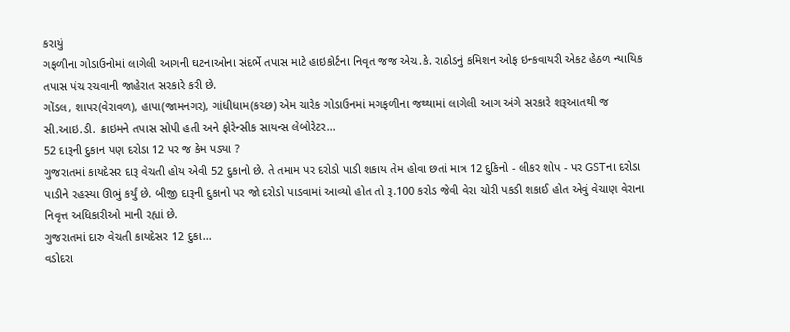કરાયું
ગફળીના ગોડાઉનોમાં લાગેલી આગની ઘટનાઓના સંદર્ભે તપાસ માટે હાઇકોર્ટના નિવૃત જજ એચ.કે. રાઠોડનું કમિશન ઓફ ઇન્કવાયરી એકટ હેઠળ ન્યાયિક તપાસ પંચ રચવાની જાહેરાત સરકારે કરી છે.
ગોંડલ, શાપર(વેરાવળ), હાપા(જામનગર), ગાંધીધામ(કચ્છ) એમ ચારેક ગોડાઉનમાં મગફળીના જથ્થામાં લાગેલી આગ અંગે સરકારે શરૂઆતથી જ સી.આઇ.ડી. ક્રાઇમને તપાસ સોપી હતી અને ફોરેન્સીક સાયન્સ લેબોરેટર...
52 દારૂની દુકાન પણ દરોડા 12 પર જ કેમ પડ્યા ?
ગુજરાતમાં કાયદેસર દારૂ વેચતી હોય એવી 52 દુકાનો છે. તે તમામ પર દરોડો પાડી શકાય તેમ હોવા છતાં માત્ર 12 દુકિનો - લીકર શોપ - પર GSTના દરોડા પાડીને રહસ્યા ઊભું કર્યું છે. બીજી દારૂની દુકાનો પર જો દરોડો પાડવામાં આવ્યો હોત તો રૂ.100 કરોડ જેવી વેરા ચોરી પકડી શકાઈ હોત એવું વેચાણ વેરાના નિવૃત્ત અધિકારીઓ માની રહ્યાં છે.
ગુજરાતમાં દારુ વેચતી કાયદેસર 12 દુકા...
વડોદરા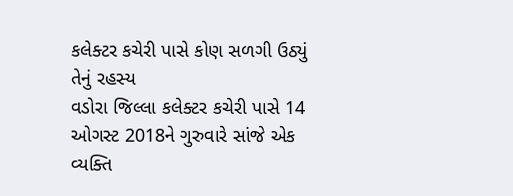કલેક્ટર કચેરી પાસે કોણ સળગી ઉઠ્યું તેનું રહસ્ય
વડોરા જિલ્લા કલેક્ટર કચેરી પાસે 14 ઓગસ્ટ 2018ને ગુરુવારે સાંજે એક વ્યક્તિ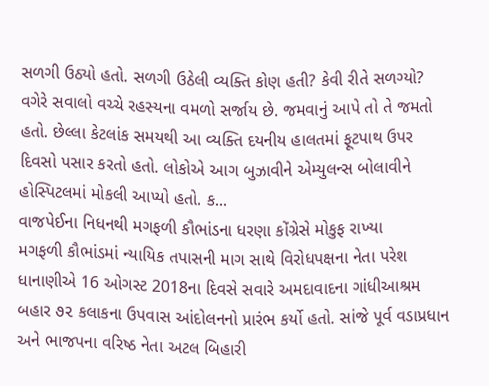સળગી ઉઠ્યો હતો. સળગી ઉઠેલી વ્યક્તિ કોણ હતી? કેવી રીતે સળગ્યો? વગેરે સવાલો વચ્ચે રહસ્યના વમળો સર્જાય છે. જમવાનું આપે તો તે જમતો હતો. છેલ્લા કેટલાંક સમયથી આ વ્યક્તિ દયનીય હાલતમાં ફૂટપાથ ઉપર દિવસો પસાર કરતો હતો. લોકોએ આગ બુઝાવીને એમ્યુલન્સ બોલાવીને હોસ્પિટલમાં મોકલી આપ્યો હતો. ક...
વાજપેઈના નિધનથી મગફળી કૌભાંડના ધરણા કોંગ્રેસે મોકુફ રાખ્યા
મગફળી કૌભાંડમાં ન્યાયિક તપાસની માગ સાથે વિરોધપક્ષના નેતા પરેશ ધાનાણીએ 16 ઓગસ્ટ 2018ના દિવસે સવારે અમદાવાદના ગાંધીઆશ્રમ બહાર ૭૨ કલાકના ઉપવાસ આંદોલનનો પ્રારંભ કર્યો હતો. સાંજે પૂર્વ વડાપ્રધાન અને ભાજપના વરિષ્ઠ નેતા અટલ બિહારી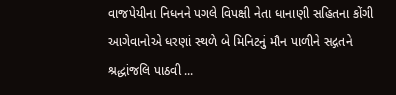વાજપેયીના નિધનને પગલે વિપક્ષી નેતા ધાનાણી સહિતના કોંગી આગેવાનોએ ધરણાં સ્થળે બે મિનિટનું મૌન પાળીને સદ્ગતને શ્રદ્ધાંજલિ પાઠવી ...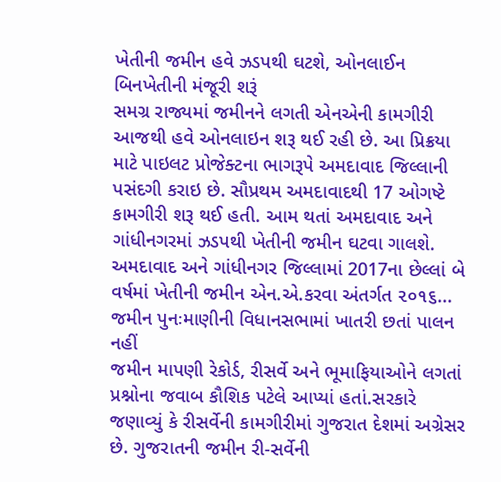ખેતીની જમીન હવે ઝડપથી ઘટશે, ઓનલાઈન બિનખેતીની મંજૂરી શરૂં
સમગ્ર રાજ્યમાં જમીનને લગતી એનએની કામગીરી આજથી હવે ઓનલાઇન શરૂ થઈ રહી છે. આ પ્રિક્રયા માટે પાઇલટ પ્રોજેક્ટના ભાગરૂપે અમદાવાદ જિલ્લાની પસંદગી કરાઇ છે. સૌપ્રથમ અમદાવાદથી 17 ઓગષ્ટે કામગીરી શરૂ થઈ હતી. આમ થતાં અમદાવાદ અને ગાંધીનગરમાં ઝડપથી ખેતીની જમીન ઘટવા ગાલશે. અમદાવાદ અને ગાંધીનગર જિલ્લામાં 2017ના છેલ્લાં બે વર્ષમાં ખેતીની જમીન એન.એ.કરવા અંતર્ગત ૨૦૧૬...
જમીન પુનઃમાણીની વિધાનસભામાં ખાતરી છતાં પાલન નહીં
જમીન માપણી રેકોર્ડ, રીસર્વે અને ભૂમાફિયાઓને લગતાં પ્રશ્નોના જવાબ કૌશિક પટેલે આપ્યાં હતાં.સરકારે જણાવ્યું કે રીસર્વેની કામગીરીમાં ગુજરાત દેશમાં અગ્રેસર છે. ગુજરાતની જમીન રી-સર્વેની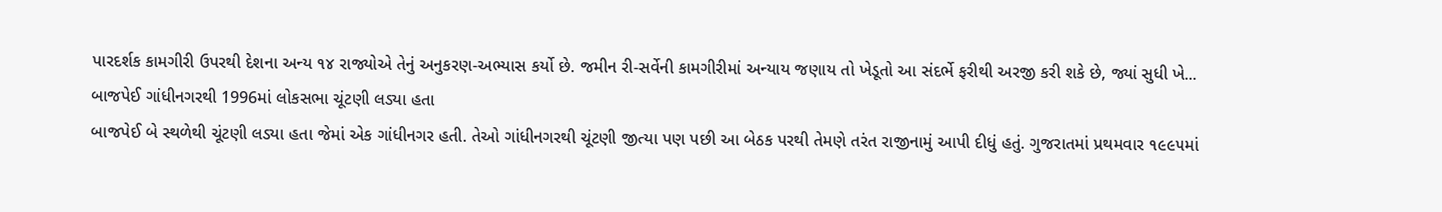પારદર્શક કામગીરી ઉપરથી દેશના અન્ય ૧૪ રાજ્યોએ તેનું અનુકરણ-અભ્યાસ કર્યો છે. જમીન રી-સર્વેની કામગીરીમાં અન્યાય જણાય તો ખેડૂતો આ સંદર્ભે ફરીથી અરજી કરી શકે છે, જ્યાં સુધી ખે...
બાજપેઈ ગાંધીનગરથી 1996માં લોકસભા ચૂંટણી લડ્યા હતા
બાજપેઈ બે સ્થળેથી ચૂંટણી લડ્યા હતા જેમાં એક ગાંધીનગર હતી. તેઓ ગાંધીનગરથી ચૂંટણી જીત્યા પણ પછી આ બેઠક પરથી તેમણે તરંત રાજીનામું આપી દીધું હતું. ગુજરાતમાં પ્રથમવાર ૧૯૯૫માં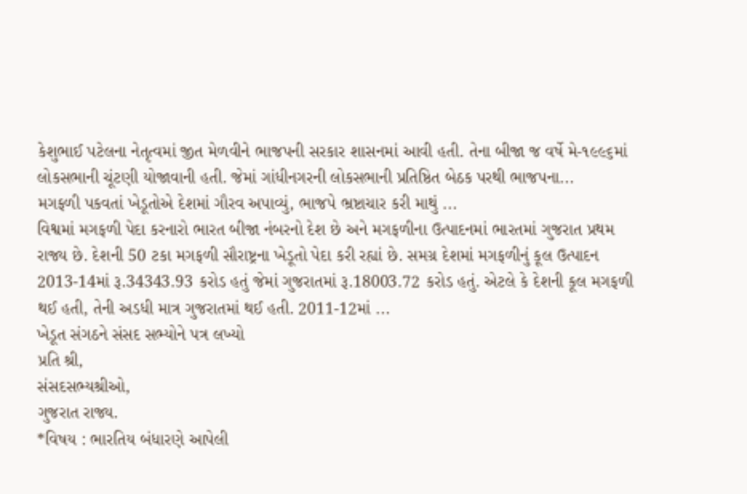કેશુભાઈ પટેલના નેતૃત્વમાં જીત મેળવીને ભાજપની સરકાર શાસનમાં આવી હતી. તેના બીજા જ વર્ષે મે-૧૯૯૬માં લોકસભાની ચૂંટણી યોજાવાની હતી. જેમાં ગાંધીનગરની લોકસભાની પ્રતિષ્ઠિત બેઠક પરથી ભાજપના...
મગફળી પકવતાં ખેડૂતોએ દેશમાં ગૌરવ અપાવ્યું, ભાજપે ભ્રષ્ટાચાર કરી માથું ...
વિશ્વમાં મગફળી પેદા કરનારો ભારત બીજા નંબરનો દેશ છે અને મગફળીના ઉત્પાદનમાં ભારતમાં ગુજરાત પ્રથમ રાજ્ય છે. દેશની 50 ટકા મગફળી સૌરાષ્ટ્રના ખેડૂતો પેદા કરી રહ્યાં છે. સમગ્ર દેશમાં મગફળીનું કૂલ ઉત્પાદન 2013-14માં રૂ.34343.93 કરોડ હતું જેમાં ગુજરાતમાં રૂ.18003.72 કરોડ હતું. એટલે કે દેશની કૂલ મગફળી થઈ હતી, તેની અડધી માત્ર ગુજરાતમાં થઈ હતી. 2011-12માં ...
ખેડૂત સંગઠને સંસદ સભ્યોને પત્ર લખ્યો
પ્રતિ શ્રી,
સંસદસભ્યશ્રીઓ,
ગુજરાત રાજ્ય.
*વિષય : ભારતિય બંધારણે આપેલી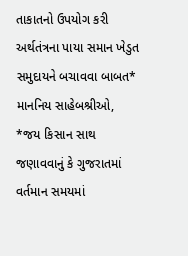તાકાતનો ઉપયોગ કરી અર્થતંત્રના પાયા સમાન ખેડુત સમુદાયને બચાવવા બાબત*
માનનિય સાહેબશ્રીઓ,
*જય કિસાન સાથ જણાવવાનું કે ગુજરાતમાં વર્તમાન સમયમાં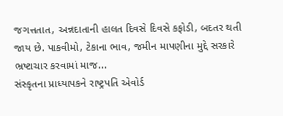જગત્તતાત, અન્નદાતાની હાલત દિવસે દિવસે કફોડી, બદતર થતી જાય છે. પાકવીમો, ટેકાના ભાવ, જમીન માપણીના મુદ્દે સરકારે ભ્રષ્ટાચાર કરવામાં માજ...
સંસ્કૃતના પ્રાધ્યાપકને રાષ્ટ્રપતિ એવોર્ડ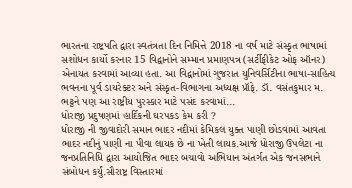ભારતના રાષ્ટ્રપતિ દ્વારા સ્વતંત્રતા દિન નિમિત્તે 2018 ના વર્ષ માટે સંસ્કૃત ભાષામાં સશોધન કાર્યો કરનાર 15 વિદ્વાનોને સમ્માન પ્રમાણપત્ર (સર્ટીફીકેટ ઓફ ઑનર) એનાયત કરવામાં આવ્યા હતા. આ વિદ્વાનોમાં ગુજરાત યુનિવર્સિટીના ભાષા-સાહિત્ય ભવનના પૂર્વ ડાયરેક્ટર અને સંસ્કૃત-વિભાગના અધ્યક્ષ પ્રૉફે. ડૉ. વસંતકુમાર મ. ભટ્ટને પણ આ રાષ્ટ્રીય પુરસ્કાર માટે પસંદ કરવામાં...
ધોરાજી પ્રદુષણમાં હાર્દિકની ઘરપકડ કેમ કરી ?
ધોરાજી ની જીવાદોરી સમાન ભાદર નદીમાં કેમિકલ યુક્ત પાણી છોડવામાં આવતા ભાદર નદીનું પાણી ના પીવા લાયક છે ના ખેતી લાયક.આજે ધોરાજી ઉપલેટા ના જનપ્રતિનિધિ દ્વારા આયોજિત ભાદર બચાવો અભિયાન અંતર્ગત એક જનસભાને સંબોધન કર્યું.સૌરાષ્ટ્ર વિસ્તારમાં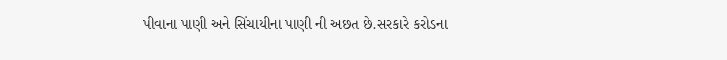પીવાના પાણી અને સિંચાયીના પાણી ની અછત છે.સરકારે કરોડના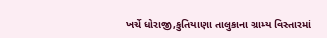ખર્ચે ધોરાજી,કુતિયાણા તાલુકાના ગ્રામ્ય વિસ્તારમાં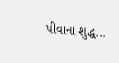પીવાના શુદ્ધ...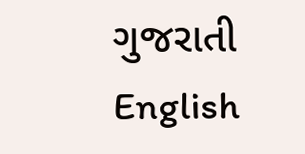ગુજરાતી
English